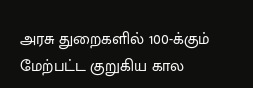அரசு துறைகளில் 100-க்கும் மேற்பட்ட குறுகிய கால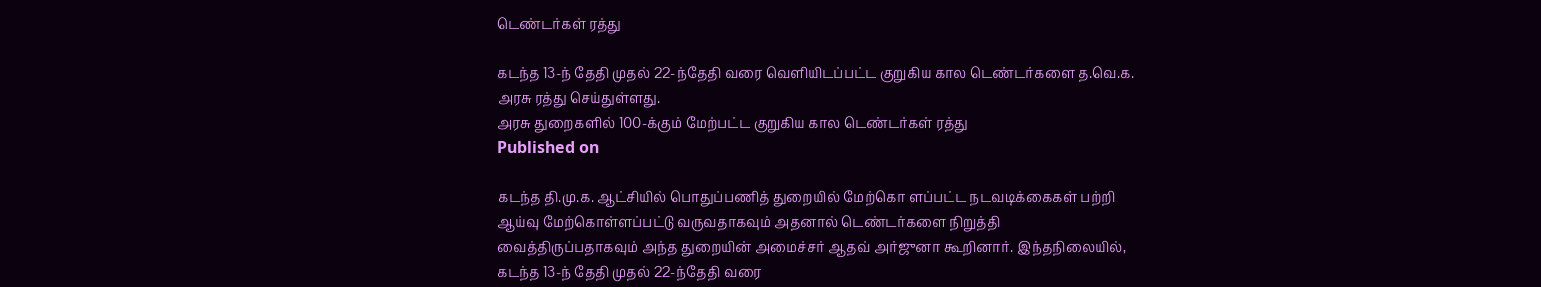டெண்டர்கள் ரத்து

கடந்த 13-ந் தேதி முதல் 22-ந்தேதி வரை வெளியிடப்பட்ட குறுகிய கால டெண்டர்களை த.வெ.க. அரசு ரத்து செய்துள்ளது.
அரசு துறைகளில் 100-க்கும் மேற்பட்ட குறுகிய கால டெண்டர்கள் ரத்து
Published on

கடந்த தி.மு.க. ஆட்சியில் பொதுப்பணித் துறையில் மேற்கொ ளப்பட்ட நடவடிக்கைகள் பற்றி ஆய்வு மேற்கொள்ளப்பட்டு வருவதாகவும் அதனால் டெண்டர்களை நிறுத்தி வைத்திருப்பதாகவும் அந்த துறையின் அமைச்சர் ஆதவ் அர்ஜுனா கூறினார். இந்தநிலையில், கடந்த 13-ந் தேதி முதல் 22-ந்தேதி வரை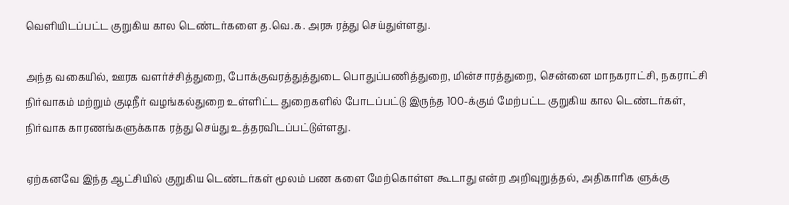வெளியிடப்பட்ட குறுகிய கால டெண்டர்களை த.வெ.க. அரசு ரத்து செய்துள்ளது.

அந்த வகையில், ஊரக வளர்ச்சித்துறை, போக்குவரத்துத்துடை பொதுப்பணித்துறை, மின்சாரத்துறை, சென்னை மாநகராட்சி, நகராட்சி நிர்வாகம் மற்றும் குடிநீர் வழங்கல்துறை உள்ளிட்ட துறைகளில் போடப்பட்டு இருந்த 100-க்கும் மேற்பட்ட குறுகிய கால டெண்டர்கள், நிர்வாக காரணங்களுக்காக ரத்து செய்து உத்தரவிடப்பட்டுள்ளது.

ஏற்கனவே இந்த ஆட்சியில் குறுகிய டெண்டர்கள் மூலம் பண களை மேற்கொள்ள கூடாது என்ற அறிவுறுத்தல், அதிகாரிக ளுக்கு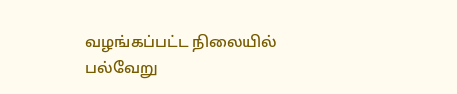வழங்கப்பட்ட நிலையில் பல்வேறு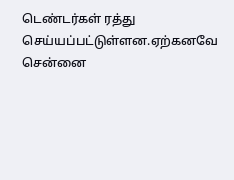டெண்டர்கள் ரத்து செய்யப்பட்டுள்ளன.ஏற்கனவே சென்னை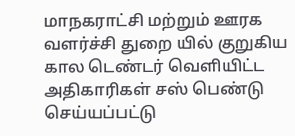மாநகராட்சி மற்றும் ஊரக வளர்ச்சி துறை யில் குறுகிய கால டெண்டர் வெளியிட்ட அதிகாரிகள் சஸ் பெண்டு செய்யப்பட்டு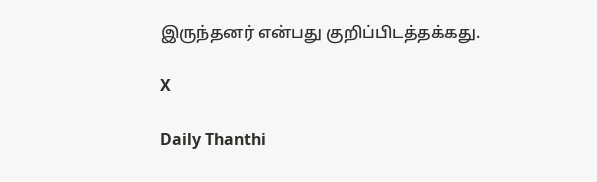இருந்தனர் என்பது குறிப்பிடத்தக்கது.

X

Daily Thanthi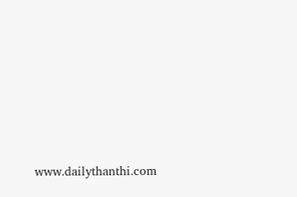www.dailythanthi.com